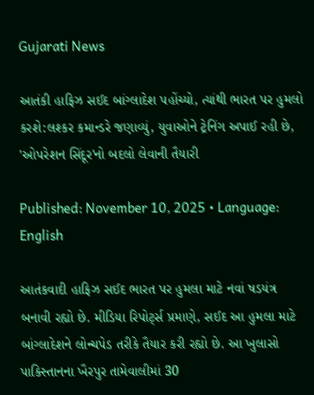Gujarati News

આતંકી હાફિઝ સઈદ બાંગ્લાદેશ પહોંચ્યો, ત્યાંથી ભારત પર હુમલો કરશે:લશ્કર કમાન્ડરે જણાવ્યું, યુવાઓને ટ્રેનિંગ અપાઈ રહી છે, 'ઓપરેશન સિંદૂર'નો બદલો લેવાની તૈયારી

Published: November 10, 2025 • Language: English

આતંકવાદી હાફિઝ સઈદ ભારત પર હુમલા માટે નવાં ષડયંત્ર બનાવી રહ્યો છે. મીડિયા રિપોર્ટ્સ પ્રમાણે, સઈદ આ હુમલા માટે બાંગ્લાદેશને લોન્ચપેડ તરીકે તૈયાર કરી રહ્યો છે. આ ખુલાસો પાકિસ્તાનના ખૈરપુર તામેવાલીમાં 30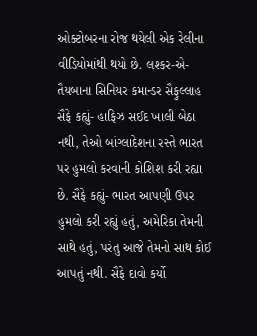ઓક્ટોબરના રોજ થયેલી એક રેલીના વીડિયોમાંથી થયો છે. લશ્કર-એ-તૈયબાના સિનિયર કમાન્ડર સૈફુલ્લાહ સૈફે કહ્યું- હાફિઝ સઈદ ખાલી બેઠા નથી, તેઓ બાંગ્લાદેશના રસ્તે ભારત પર હુમલો કરવાની કોશિશ કરી રહ્યા છે. સૈફે કહ્યું- ભારત આપણી ઉપર હુમલો કરી રહ્યું હતું, અમેરિકા તેમની સાથે હતું, પરંતુ આજે તેમનો સાથ કોઈ આપતું નથી. સૈફે દાવો કર્યો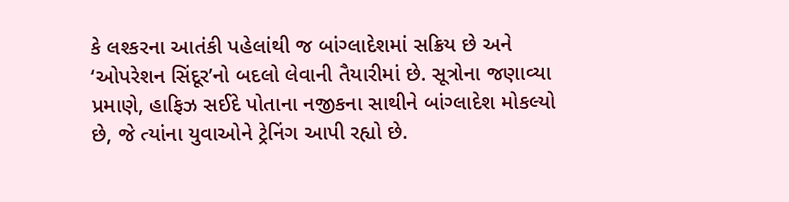કે લશ્કરના આતંકી પહેલાંથી જ બાંગ્લાદેશમાં સક્રિય છે અને ‘ઓપરેશન સિંદૂર’નો બદલો લેવાની તૈયારીમાં છે. સૂત્રોના જણાવ્યા પ્રમાણે, હાફિઝ સઈદે પોતાના નજીકના સાથીને બાંગ્લાદેશ મોકલ્યો છે, જે ત્યાંના યુવાઓને ટ્રેનિંગ આપી રહ્યો છે.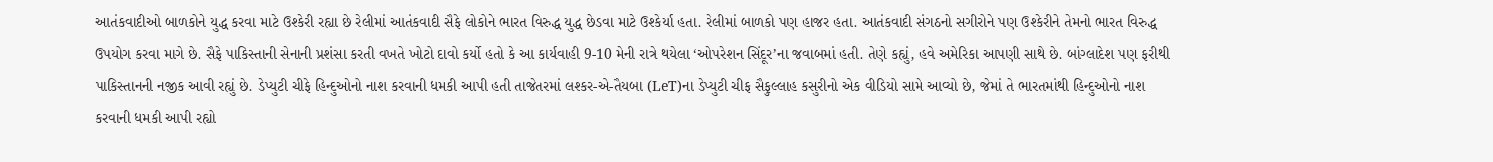આતંકવાદીઓ બાળકોને યુદ્ધ કરવા માટે ઉશ્કેરી રહ્યા છે રેલીમાં આતંકવાદી સૈફે લોકોને ભારત વિરુદ્ધ યુદ્ધ છેડવા માટે ઉશ્કેર્યા હતા. રેલીમાં બાળકો પણ હાજર હતા. આતંકવાદી સંગઠનો સગીરોને પણ ઉશ્કેરીને તેમનો ભારત વિરુદ્ધ ઉપયોગ કરવા માગે છે. સૈફે પાકિસ્તાની સેનાની પ્રશંસા કરતી વખતે ખોટો દાવો કર્યો હતો કે આ કાર્યવાહી 9-10 મેની રાત્રે થયેલા ‘ઓપરેશન સિંદૂર’ના જવાબમાં હતી. તેણે કહ્યું, હવે અમેરિકા આપણી સાથે છે. બાંગ્લાદેશ પણ ફરીથી પાકિસ્તાનની નજીક આવી રહ્યું છે. ડેપ્યુટી ચીફે હિન્દુઓનો નાશ કરવાની ધમકી આપી હતી તાજેતરમાં લશ્કર-એ-તૈયબા (LeT)ના ડેપ્યુટી ચીફ સૈફુલ્લાહ કસુરીનો એક વીડિયો સામે આવ્યો છે, જેમાં તે ભારતમાંથી હિન્દુઓનો નાશ કરવાની ધમકી આપી રહ્યો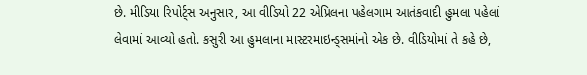છે. મીડિયા રિપોર્ટ્સ અનુસાર, આ વીડિયો 22 એપ્રિલના પહેલગામ આતંકવાદી હુમલા પહેલાં લેવામાં આવ્યો હતો. કસુરી આ હુમલાના માસ્ટરમાઇન્ડ્સમાંનો એક છે. વીડિયોમાં તે કહે છે,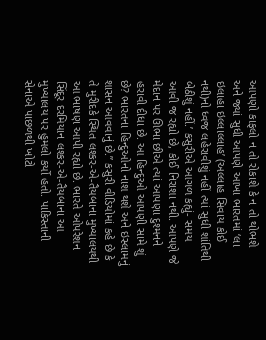આપણો કાફલો ન તો રોકાશે કે ન તો થોભશે અને જ્યાં સુધી આપણે આખા ભારતમાં ‘લા ઇલાહા ઇલ્લાલ્લાહ’ (અલ્લાહ સિવાય કોઈ નથી)નો ધ્વજ લહેરાવીશું નહીં ત્યાં સુધી શાંતિથી બેઠીશું નહીં.’ કસુરીએ આગળ કહ્યું- સમય આવી જ રહ્યો છે, કોઈ નિરાશા નથી. આપણે જે મેદાન પર ઊભા છીએ ત્યાં આપણા દુશ્મનને હરાવી દીધા છે. આ હિન્દુઓ આપણી સામે શું છે? ભારતના હિન્દુઓનો નાશ થશે અને ઇસ્લામનું શાસન આવવાનું છે.” કસુરી વીડિયોમાં કહે છે કે તે મુરીદકે સ્થિત લશ્કર-એ-તૈયબાના મુખ્યાલયથી આ ભાષણ આપી રહ્યો છે. ભારતે ઓપરેશન સિંદૂર દરમિયાન લશ્કર-એ-તૈયબાના આ મુખ્યાલય પર હુમલો કર્યો હતો. પાકિસ્તાની સેનાએ પાછળથી ખોટો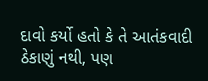દાવો કર્યો હતો કે તે આતંકવાદી ઠેકાણું નથી, પણ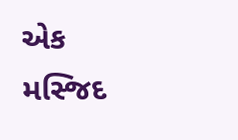એક મસ્જિદ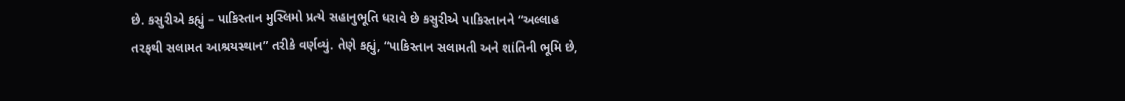છે. કસુરીએ કહ્યું – પાકિસ્તાન મુસ્લિમો પ્રત્યે સહાનુભૂતિ ધરાવે છે કસુરીએ પાકિસ્તાનને “અલ્લાહ તરફથી સલામત આશ્રયસ્થાન” તરીકે વર્ણવ્યું. તેણે કહ્યું, “પાકિસ્તાન સલામતી અને શાંતિની ભૂમિ છે,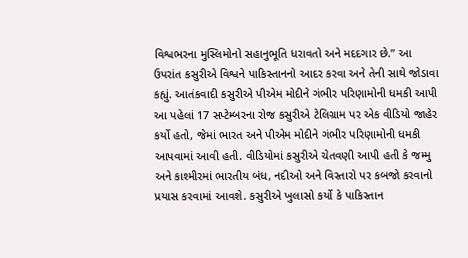વિશ્વભરના મુસ્લિમોનો સહાનુભૂતિ ધરાવતો અને મદદગાર છે.” આ ઉપરાંત કસુરીએ વિશ્વને પાકિસ્તાનનો આદર કરવા અને તેની સાથે જોડાવા કહ્યું. આતંકવાદી કસુરીએ પીએમ મોદીને ગંભીર પરિણામોની ધમકી આપી આ પહેલાં 17 સપ્ટેમ્બરના રોજ કસુરીએ ટેલિગ્રામ પર એક વીડિયો જાહેર કર્યો હતો, જેમાં ભારત અને પીએમ મોદીને ગંભીર પરિણામોની ધમકી આપવામાં આવી હતી. વીડિયોમાં કસુરીએ ચેતવણી આપી હતી કે જમ્મુ અને કાશ્મીરમાં ભારતીય બંધ, નદીઓ અને વિસ્તારો પર કબજો કરવાનો પ્રયાસ કરવામાં આવશે. કસુરીએ ખુલાસો કર્યો કે પાકિસ્તાન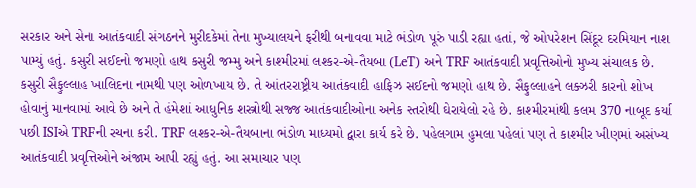સરકાર અને સેના આતંકવાદી સંગઠનને મુરીદકેમાં તેના મુખ્યાલયને ફરીથી બનાવવા માટે ભંડોળ પૂરું પાડી રહ્યા હતાં, જે ઓપરેશન સિંદૂર દરમિયાન નાશ પામ્યું હતું. કસુરી સઈદનો જમણો હાથ કસુરી જમ્મુ અને કાશ્મીરમાં લશ્કર-એ-તૈયબા (LeT) અને TRF આતંકવાદી પ્રવૃત્તિઓનો મુખ્ય સંચાલક છે. કસુરી સૈફુલ્લાહ ખાલિદના નામથી પણ ઓળખાય છે. તે આંતરરાષ્ટ્રીય આતંકવાદી હાફિઝ સઈદનો જમણો હાથ છે. સૈફુલ્લાહને લક્ઝરી કારનો શોખ હોવાનું માનવામાં આવે છે અને તે હંમેશાં આધુનિક શસ્ત્રોથી સજ્જ આતંકવાદીઓના અનેક સ્તરોથી ઘેરાયેલો રહે છે. કાશ્મીરમાંથી કલમ 370 નાબૂદ કર્યા પછી ISIએ TRFની રચના કરી. TRF લશ્કર-એ-તૈયબાના ભંડોળ માધ્યમો દ્વારા કાર્ય કરે છે. પહેલગામ હુમલા પહેલાં પણ તે કાશ્મીર ખીણમાં અસંખ્ય આતંકવાદી પ્રવૃત્તિઓને અંજામ આપી રહ્યું હતું. આ સમાચાર પણ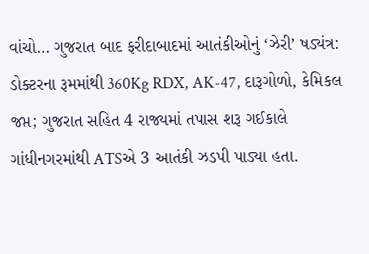વાંચો… ગુજરાત બાદ ફરીદાબાદમાં આતંકીઓનું ‘ઝેરી’ ષડ્યંત્ર: ડોક્ટરના રૂમમાંથી 360Kg RDX, AK-47, દારૂગોળો, કેમિકલ જપ્ત; ગુજરાત સહિત 4 રાજ્યમાં તપાસ શરૂ ગઈકાલે ગાંધીનગરમાંથી ATSએ 3 આતંકી ઝડપી પાડ્યા હતા.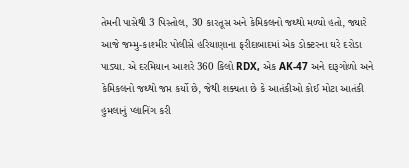તેમની પાસેથી 3 પિસ્તોલ, 30 કારતૂસ અને કેમિકલનો જથ્થો મળ્યો હતો, જ્યારે આજે જમ્મુ-કાશ્મીર પોલીસે હરિયાણાના ફરીદાબાદમાં એક ડોક્ટરના ઘરે દરોડા પાડ્યા. એ દરમિયાન આશરે 360 કિલો RDX, એક AK-47 અને દારૂગોળો અને કેમિકલનો જથ્થો જપ્ત કર્યો છે, જેથી શક્યતા છે કે આતંકીઓ કોઈ મોટા આતંકી હુમલાનું પ્લાનિંગ કરી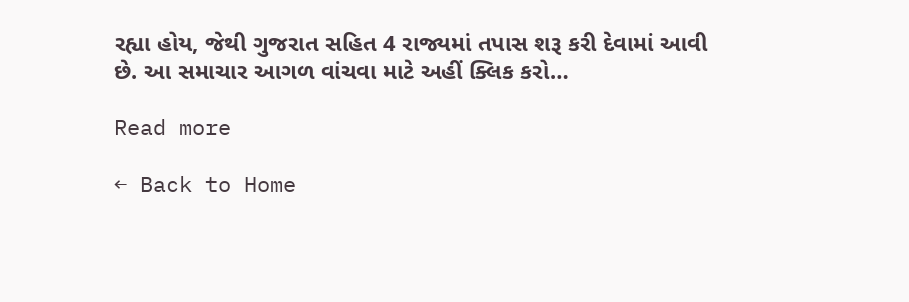રહ્યા હોય, જેથી ગુજરાત સહિત 4 રાજ્યમાં તપાસ શરૂ કરી દેવામાં આવી છે. આ સમાચાર આગળ વાંચવા માટે અહીં ક્લિક કરો…

Read more

← Back to Home